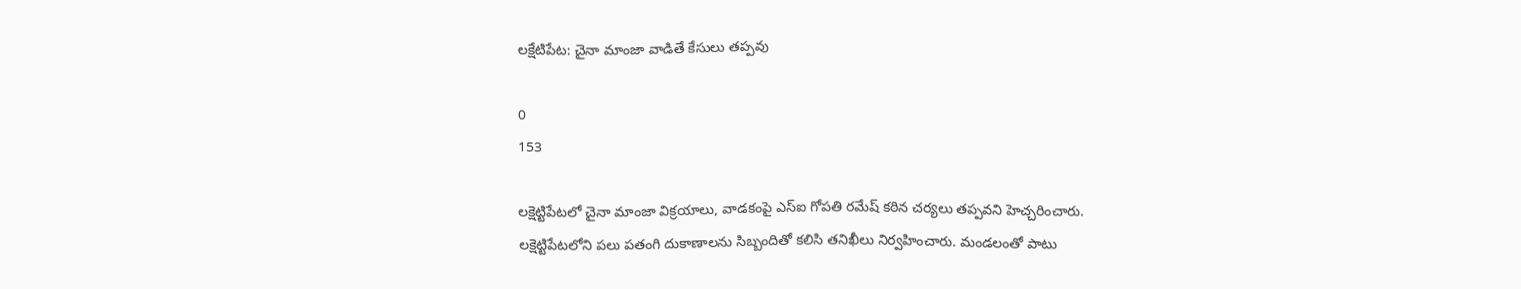లక్షేటిపేట: చైనా మాంజా వాడితే కేసులు తప్పవు

0
153

లక్షెట్టిపేటలో చైనా మాంజా విక్రయాలు, వాడకంపై ఎస్ఐ గోపతి రమేష్ కఠిన చర్యలు తప్పవని హెచ్చరించారు. లక్షెట్టిపేటలోని పలు పతంగి దుకాణాలను సిబ్బందితో కలిసి తనిఖీలు నిర్వహించారు. మండలంతో పాటు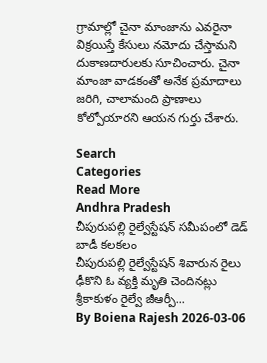గ్రామాల్లో చైనా మాంజాను ఎవరైనా విక్రయిస్తే కేసులు నమోదు చేస్తామని దుకాణదారులకు సూచించారు. చైనా మాంజా వాడకంతో అనేక ప్రమాదాలు జరిగి, చాలామంది ప్రాణాలు కోల్పోయారని ఆయన గుర్తు చేశారు.

Search
Categories
Read More
Andhra Pradesh
చీపురుపల్లి రైల్వేస్టేషన్ సమీపంలో డెడ్ బాడీ కలకలం
చీపురుపల్లి రైల్వేస్టేషన్ శివారున రైలు ఢీకొని ఓ వ్యక్తి మృతి చెందినట్లు శ్రీకాకుళం రైల్వే జీఆర్పీ...
By Boiena Rajesh 2026-03-06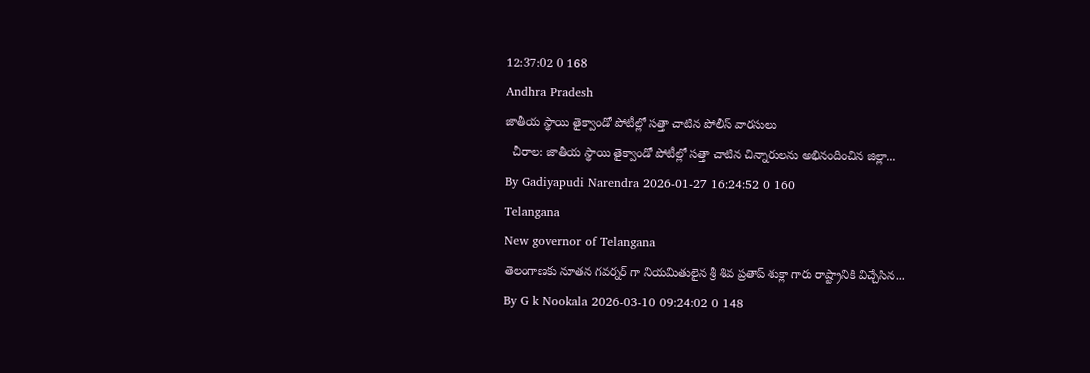12:37:02 0 168
Andhra Pradesh
జాతీయ స్థాయి తైక్వాండో పోటీల్లో సత్తా చాటిన పోలీస్ వారసులు
  చీరాల: జాతీయ స్థాయి తైక్వాండో పోటీల్లో సత్తా చాటిన చిన్నారులను అభినందించిన జిల్లా...
By Gadiyapudi Narendra 2026-01-27 16:24:52 0 160
Telangana
New governor of Telangana
తెలంగాణకు నూతన గవర్నర్ గా నియమితులైన శ్రీ శివ ప్రతాప్ శుక్లా గారు రాష్ట్రానికి విచ్చేసిన...
By G k Nookala 2026-03-10 09:24:02 0 148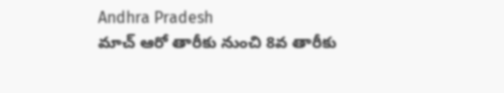Andhra Pradesh
మాచ్ ఆరో తారీకు నుంచి 8వ తారీకు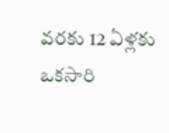వరకు 12 ఏళ్లకు ఒకసారి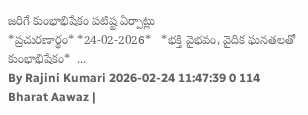జరిగే కుంభాభిషేకం పటిష్ట ఏర్పాట్లు
*ప్ర‌చుర‌ణార్థం* *24-02-2026*   *భక్తి వైభవం, వైదిక ఘనతలతో కుంభాభిషేకం*  ...
By Rajini Kumari 2026-02-24 11:47:39 0 114
Bharat Aawaz |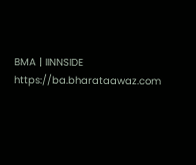BMA | IINNSIDE https://ba.bharataawaz.com